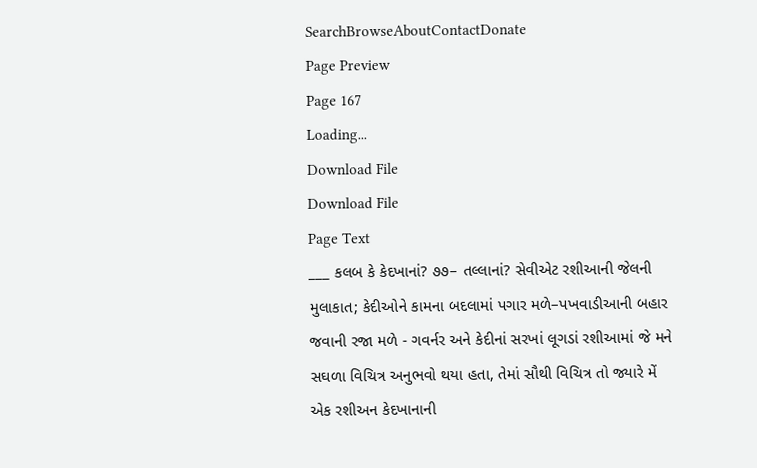SearchBrowseAboutContactDonate
Page Preview
Page 167
Loading...
Download File
Download File
Page Text
___ કલબ કે કેદખાનાં? ૭૭– તલ્લાનાં? સેવીએટ રશીઆની જેલની મુલાકાત; કેદીઓને કામના બદલામાં પગાર મળે–પખવાડીઆની બહાર જવાની રજા મળે - ગવર્નર અને કેદીનાં સરખાં લૂગડાં રશીઆમાં જે મને સઘળા વિચિત્ર અનુભવો થયા હતા, તેમાં સૌથી વિચિત્ર તો જ્યારે મેં એક રશીઅન કેદખાનાની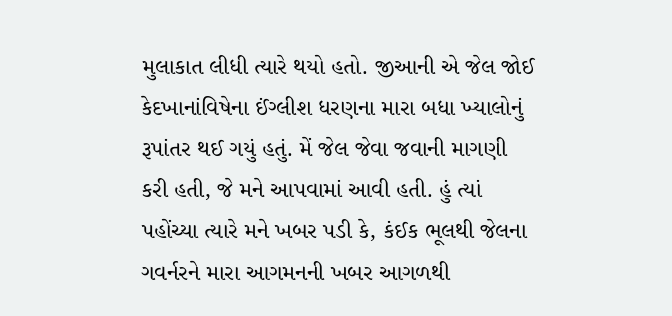મુલાકાત લીધી ત્યારે થયો હતો. જીઆની એ જેલ જોઈ કેદખાનાંવિષેના ઈંગ્લીશ ધરણના મારા બધા ખ્યાલોનું રૂપાંતર થઈ ગયું હતું. મેં જેલ જેવા જવાની માગણી કરી હતી, જે મને આપવામાં આવી હતી. હું ત્યાં પહોંચ્યા ત્યારે મને ખબર પડી કે, કંઈક ભૂલથી જેલના ગવર્નરને મારા આગમનની ખબર આગળથી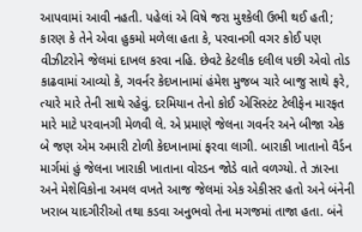આપવામાં આવી નહતી. પહેલાં એ વિષે જરા મુશ્કેલી ઉભી થઈ હતી; કારણ કે તેને એવા હુકમો મળેલા હતા કે, પરવાનગી વગર કોઈ પણ વીઝીટરોને જેલમાં દાખલ કરવા નહિ. છેવટે કેટલીક દલીલ ૫છી એવો તોડ કાઢવામાં આવ્યો કે, ગવર્નર કેદખાનામાં હંમેશ મુજબ ચારે બાજુ સાથે ફરે, ત્યારે મારે તેની સાથે રહેવું. દરમિયાન તેનો કોઈ એસિસ્ટંટ ટેલીફેન મારફત મારે માટે પરવાનગી મેળવી લે. એ પ્રમાણે જેલના ગવર્નર અને બીજા એક બે જણ એમ અમારી ટોળી કેદખાનામાં ફરવા લાગી. બારાકી ખાતાનો વૈર્ડન માર્ગમાં હું જેલના ખારાકી ખાતાના વોરડન જોડે વાતે વળગ્યો. તે ઝારના અને મેશેવિકોના અમલ વખતે આજ જેલમાં એક એકીસર હતો અને બંનેની ખરાબ યાદગીરીઓ તથા કડવા અનુભવો તેના મગજમાં તાજા હતા. બંને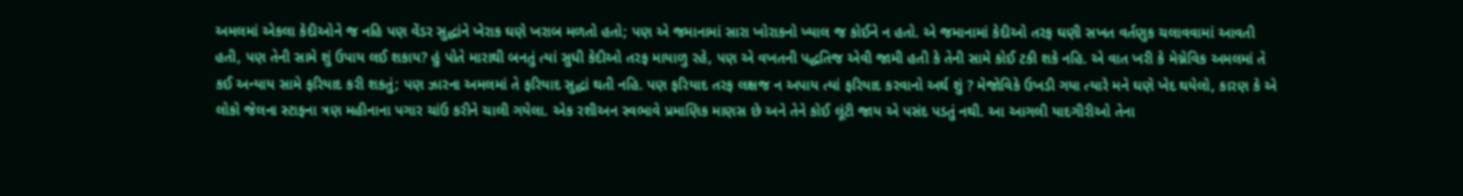અમલમાં એકલા કેદીઓને જ નહિ પણ વેંડર સુદ્ધાંને ખેરાક ઘણે ખરાબ મળતો હતો; પણ એ જમાનામાં સારા ખોરાકનો ખ્યાલ જ કોઈને ન હતો. એ જમાનામાં કેદીઓ તરફ ઘણી સખત વર્તણુક ચલાવવામાં આવતી હતી, પણ તેની સામે શું ઉપાય લઈ શકાય? હું પોતે મારાથી બનતું ત્યાં સુધી કેદીઓ તરફ માયાળુ રહે, પણ એ વખતની પદ્ધતિજ એવી જામી હતી કે તેની સામે કોઈ ટકી શકે નહિ. એ વાત ખરી કે મેગ્નેવિક અમલમાં તે કઈ અન્યાય સામે ફરિયાદ કરી શકતું; પણ ઝારના અમલમાં તે ફરિયાદ સુદ્ધાં થતી નહિ. પણ ફરિયાદ તરફ લક્ષજ ન અપાય ત્યાં ફરિયાદ કરવાનો અર્થ શું ? મેજોવિકે ઉખડી ગયા ત્યારે મને ઘણે ખેદ થયેલો, કારણ કે એ લોકો જેલના સ્ટાફના ત્રણ મહીનાના પગાર ચાંઉ કરીને ચાલી ગયેલા. એક રશીઅન સ્વભાવે પ્રમાણિક માણસ છે અને તેને કોઈ લૂંટી જાય એ પસંદ પડતું નથી. આ આગલી યાદગીરીઓ તેના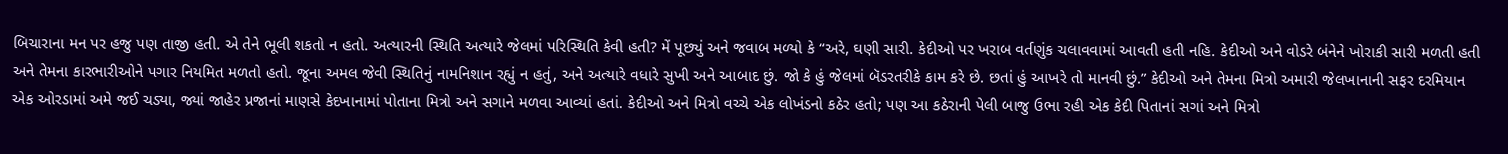બિચારાના મન પર હજુ પણ તાજી હતી. એ તેને ભૂલી શકતો ન હતો. અત્યારની સ્થિતિ અત્યારે જેલમાં પરિસ્થિતિ કેવી હતી? મેં પૂછ્યું અને જવાબ મળ્યો કે “અરે, ઘણી સારી. કેદીઓ પર ખરાબ વર્તણુંક ચલાવવામાં આવતી હતી નહિ. કેદીઓ અને વોડરે બંનેને ખોરાકી સારી મળતી હતી અને તેમના કારભારીઓને પગાર નિયમિત મળતો હતો. જૂના અમલ જેવી સ્થિતિનું નામનિશાન રહ્યું ન હતું, અને અત્યારે વધારે સુખી અને આબાદ છું. જો કે હું જેલમાં બૅડરતરીકે કામ કરે છે. છતાં હું આખરે તો માનવી છું.” કેદીઓ અને તેમના મિત્રો અમારી જેલખાનાની સફર દરમિયાન એક ઓરડામાં અમે જઈ ચડ્યા, જ્યાં જાહેર પ્રજાનાં માણસે કેદખાનામાં પોતાના મિત્રો અને સગાને મળવા આવ્યાં હતાં. કેદીઓ અને મિત્રો વચ્ચે એક લોખંડનો કઠેર હતો; પણ આ કઠેરાની પેલી બાજુ ઉભા રહી એક કેદી પિતાનાં સગાં અને મિત્રો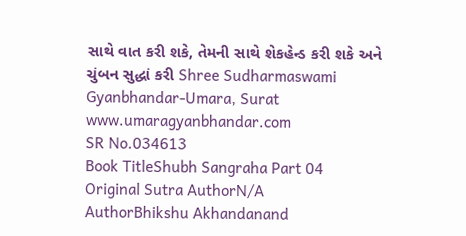સાથે વાત કરી શકે, તેમની સાથે શેકહેન્ડ કરી શકે અને ચુંબન સુદ્ધાં કરી Shree Sudharmaswami Gyanbhandar-Umara, Surat www.umaragyanbhandar.com
SR No.034613
Book TitleShubh Sangraha Part 04
Original Sutra AuthorN/A
AuthorBhikshu Akhandanand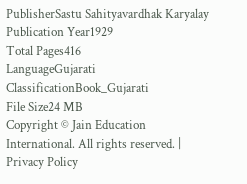PublisherSastu Sahityavardhak Karyalay
Publication Year1929
Total Pages416
LanguageGujarati
ClassificationBook_Gujarati
File Size24 MB
Copyright © Jain Education International. All rights reserved. | Privacy Policy